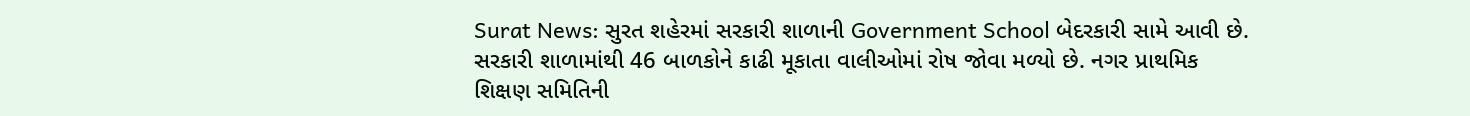Surat News: સુરત શહેરમાં સરકારી શાળાની Government School બેદરકારી સામે આવી છે. સરકારી શાળામાંથી 46 બાળકોને કાઢી મૂકાતા વાલીઓમાં રોષ જોવા મળ્યો છે. નગર પ્રાથમિક શિક્ષણ સમિતિની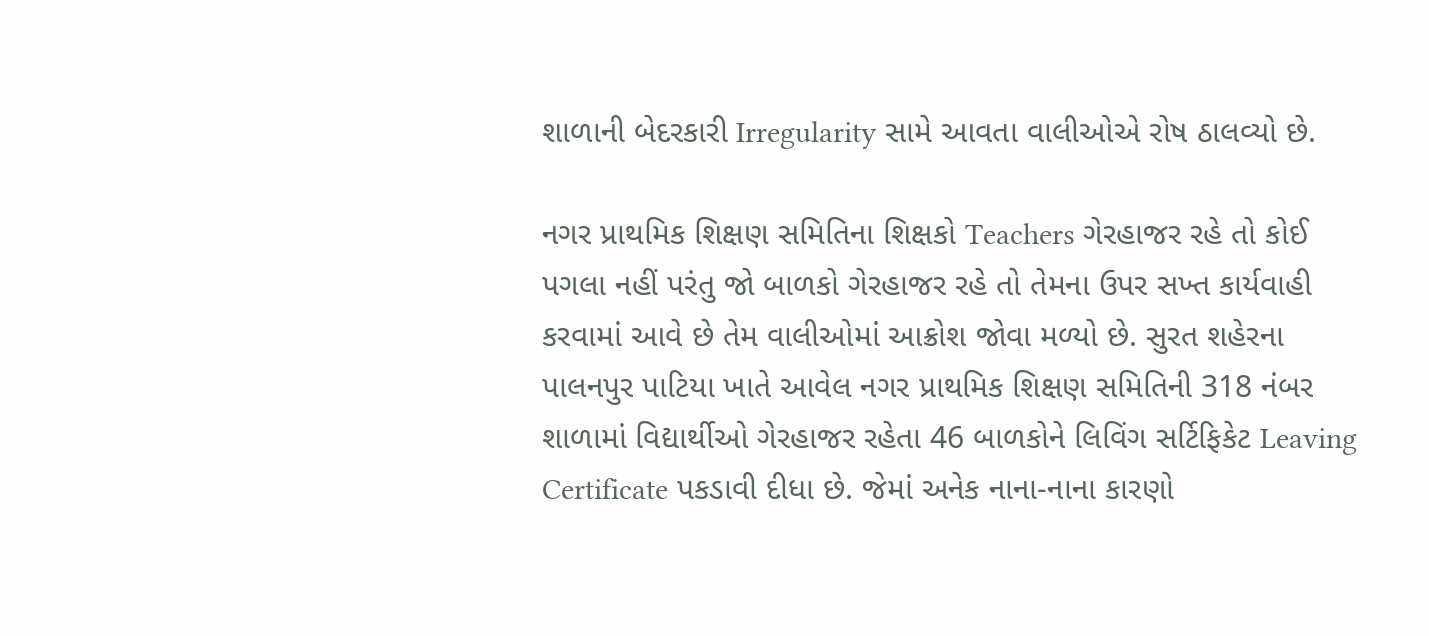શાળાની બેદરકારી Irregularity સામે આવતા વાલીઓએ રોષ ઠાલવ્યો છે.

નગર પ્રાથમિક શિક્ષણ સમિતિના શિક્ષકો Teachers ગેરહાજર રહે તો કોઈ પગલા નહીં પરંતુ જો બાળકો ગેરહાજર રહે તો તેમના ઉપર સખ્ત કાર્યવાહી કરવામાં આવે છે તેમ વાલીઓમાં આક્રોશ જોવા મળ્યો છે. સુરત શહેરના પાલનપુર પાટિયા ખાતે આવેલ નગર પ્રાથમિક શિક્ષણ સમિતિની 318 નંબર શાળામાં વિદ્યાર્થીઓ ગેરહાજર રહેતા 46 બાળકોને લિવિંગ સર્ટિફિકેટ Leaving Certificate પકડાવી દીધા છે. જેમાં અનેક નાના-નાના કારણો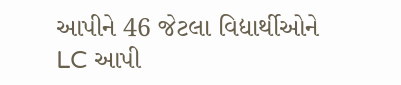આપીને 46 જેટલા વિદ્યાર્થીઓને LC આપી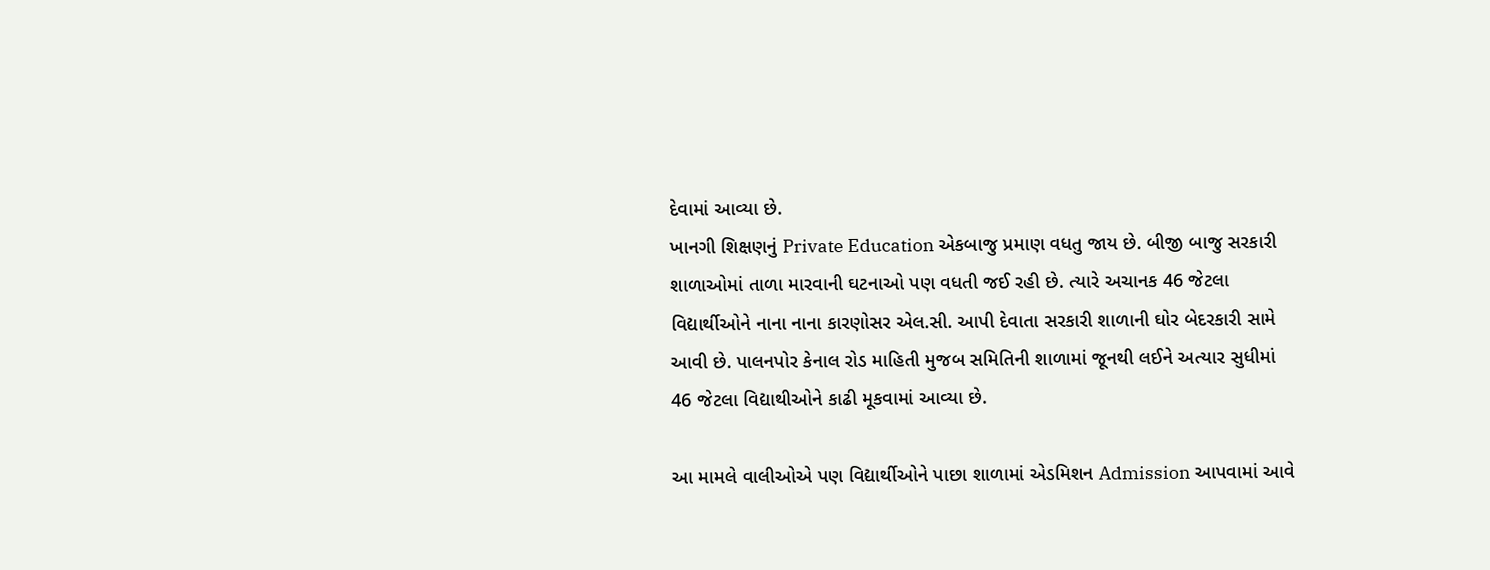દેવામાં આવ્યા છે.
ખાનગી શિક્ષણનું Private Education એકબાજુ પ્રમાણ વધતુ જાય છે. બીજી બાજુ સરકારી શાળાઓમાં તાળા મારવાની ઘટનાઓ પણ વધતી જઈ રહી છે. ત્યારે અચાનક 46 જેટલા વિદ્યાર્થીઓને નાના નાના કારણોસર એલ.સી. આપી દેવાતા સરકારી શાળાની ઘોર બેદરકારી સામે આવી છે. પાલનપોર કેનાલ રોડ માહિતી મુજબ સમિતિની શાળામાં જૂનથી લઈને અત્યાર સુધીમાં 46 જેટલા વિદ્યાથીઓને કાઢી મૂકવામાં આવ્યા છે.

આ મામલે વાલીઓએ પણ વિદ્યાર્થીઓને પાછા શાળામાં એડમિશન Admission આપવામાં આવે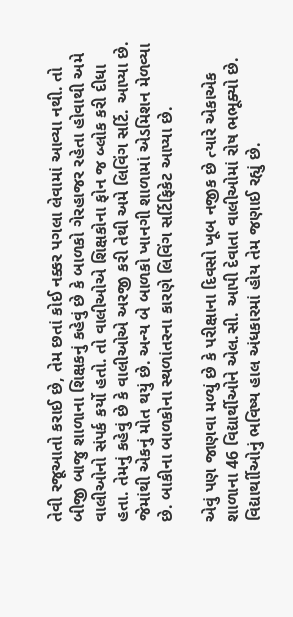તેવી રજૂઆતો કરાઈ છે, તેમ છતાં કોઈ નક્કર પગલા લેવામાં આવ્યા નથી. તો બીજી બાજુ શાળાના શિક્ષકનું કહેવું છે કે બાળકો ગેરહાજર રહેતા હોવાથી અમે વાલીઓનો સંપર્ક કર્યો હતો. તો વાલીઓએ શિક્ષકોના ફોન જ બ્લોક કરી દીધા હતા. તેમનું કહેવું છે કે વાલીઓએ અરજી કરી તેથી અમે લિવિંગ સર્ટિ. આપ્યા છે. જેમાંથી એકનું મોત થયું છે. અન્ય બે બાળકો ખાનગી શાળામાં એડમિશન મેળવ્યા છે. બાકીના બાળકોના સ્થળાંતરના કારણે લિવિંગ સર્ટિફિકેટ આપ્યા છે.

એવું પણ જાણવા મળ્યું છે કે પરીક્ષાના દિવસો ખૂબ નજીક છે ત્યારે એકાએક શાળાના 46 વિદ્યાર્થીઓને એલ.સી. આપી દેવાતા વાલીઓમાં રોષ ભભૂક્યો છે. વિદ્યાર્થાીઓનું ભવિષ્ય હાલ અંધકારમાં હોય તેમ જણાઈ રહ્યું છે.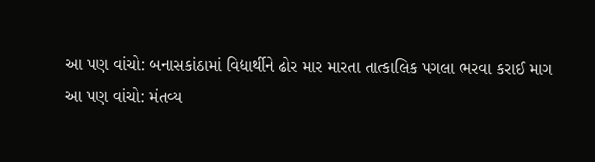આ પણ વાંચો: બનાસકાંઠામાં વિદ્યાર્થીને ઢોર માર મારતા તાત્કાલિક પગલા ભરવા કરાઈ માગ
આ પણ વાંચો: મંતવ્ય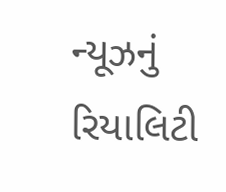ન્યૂઝનું રિયાલિટી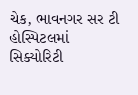ચેક, ભાવનગર સર ટી હોસ્પિટલમાં સિક્યોરિટી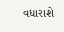વધારાશે